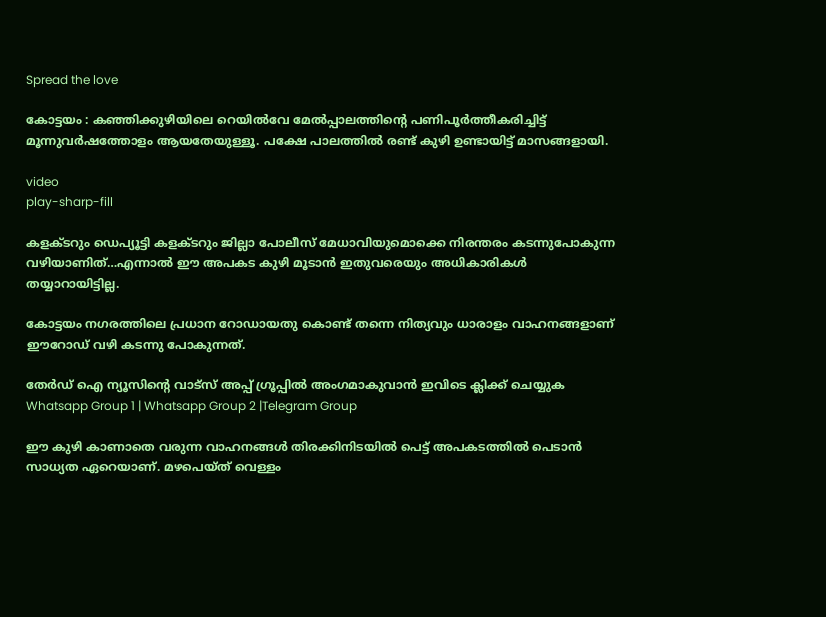Spread the love

കോട്ടയം : കഞ്ഞിക്കുഴിയിലെ റെയിൽവേ മേൽപ്പാലത്തിന്റെ പണിപൂർത്തീകരിച്ചിട്ട് മൂന്നുവർഷത്തോളം ആയതേയുള്ളൂ. പക്ഷേ പാലത്തിൽ രണ്ട് കുഴി ഉണ്ടായിട്ട് മാസങ്ങളായി.

video
play-sharp-fill

കളക്ടറും ഡെപ്യൂട്ടി കളക്ടറും ജില്ലാ പോലീസ് മേധാവിയുമൊക്കെ നിരന്തരം കടന്നുപോകുന്ന വഴിയാണിത്…എന്നാൽ ഈ അപകട കുഴി മൂടാൻ ഇതുവരെയും അധികാരികൾ തയ്യാറായിട്ടില്ല.

കോട്ടയം നഗരത്തിലെ പ്രധാന റോഡായതു കൊണ്ട് തന്നെ നിത്യവും ധാരാളം വാഹനങ്ങളാണ് ഈറോഡ് വഴി കടന്നു പോകുന്നത്.

തേർഡ് ഐ ന്യൂസിന്റെ വാട്സ് അപ്പ് ഗ്രൂപ്പിൽ അംഗമാകുവാൻ ഇവിടെ ക്ലിക്ക് ചെയ്യുക
Whatsapp Group 1 | Whatsapp Group 2 |Telegram Group

ഈ കുഴി കാണാതെ വരുന്ന വാഹനങ്ങൾ തിരക്കിനിടയിൽ പെട്ട് അപകടത്തിൽ പെടാൻ സാധ്യത ഏറെയാണ്. മഴപെയ്ത് വെള്ളം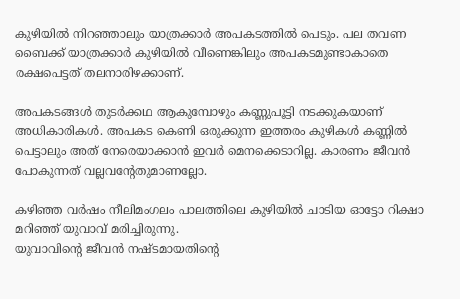കുഴിയിൽ നിറഞ്ഞാലും യാത്രക്കാർ അപകടത്തിൽ പെടും. പല തവണ ബൈക്ക് യാത്രക്കാർ കുഴിയിൽ വീണെങ്കിലും അപകടമുണ്ടാകാതെ രക്ഷപെട്ടത് തലനാരിഴക്കാണ്.

അപകടങ്ങൾ തുടർക്കഥ ആകുമ്പോഴും കണ്ണുപൂട്ടി നടക്കുകയാണ് അധികാരികൾ. അപകട കെണി ഒരുക്കുന്ന ഇത്തരം കുഴികൾ കണ്ണിൽ പെട്ടാലും അത് നേരെയാക്കാൻ ഇവർ മെനക്കെടാറില്ല. കാരണം ജീവൻ പോകുന്നത് വല്ലവന്റേതുമാണല്ലോ.

കഴിഞ്ഞ വർഷം നീലിമംഗലം പാലത്തിലെ കുഴിയിൽ ചാടിയ ഓട്ടോ റിക്ഷാ മറിഞ്ഞ് യുവാവ് മരിച്ചിരുന്നു.
യുവാവിന്റെ ജീവൻ നഷ്ടമായതിന്റെ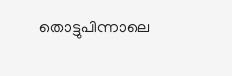തൊട്ടുപിന്നാലെ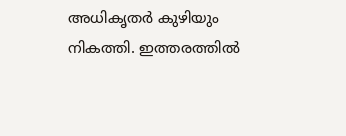അധികൃതർ കുഴിയും നികത്തി. ഇത്തരത്തിൽ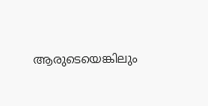ആരുടെയെങ്കിലും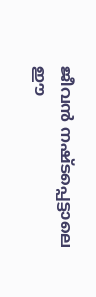ജീവൻ നഷ്ടപ്പെട്ടാലെ ഈ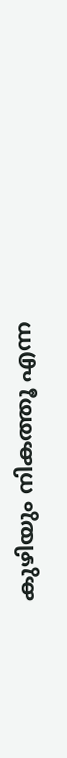കുഴിയും നികത്തൂ എന്ന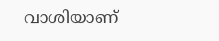വാശിയാണ്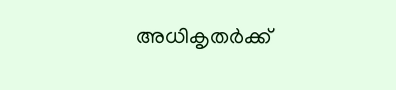അധികൃതർക്ക്